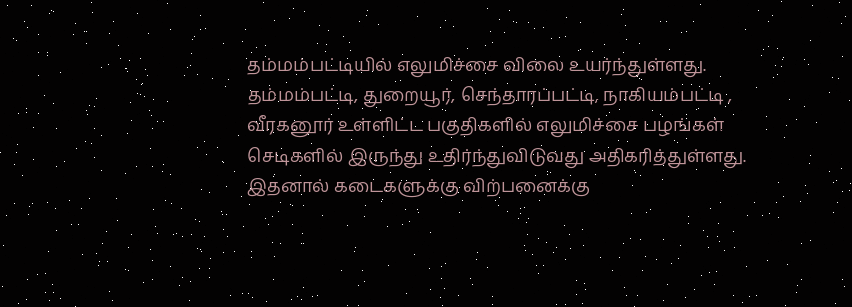தம்மம்பட்டியில் எலுமிச்சை விலை உயர்ந்துள்ளது.
தம்மம்பட்டி, துறையூர், செந்தாரப்பட்டி, நாகியம்பட்டி , வீரகனூர் உள்ளிட்ட பகுதிகளில் எலுமிச்சை பழங்கள் செடிகளில் இருந்து உதிர்ந்துவிடுவது அதிகரித்துள்ளது. இதனால் கடைகளுக்கு விற்பனைக்கு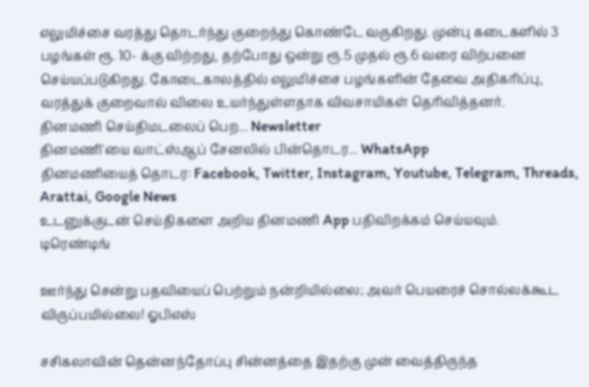எலுமிச்சை வரத்து தொடர்ந்து குறைந்து கொண்டே வருகிறது. முன்பு கடைகளில் 3 பழங்கள் ரூ. 10- க்கு விற்றது, தற்போது ஒன்று ரூ.5 முதல் ரூ.6 வரை விற்பனை செய்யப்படுகிறது. கோடைகாலத்தில் எலுமிச்சை பழங்களின் தேவை அதிகரிப்பு, வரத்துக் குறைவால் விலை உயர்ந்துள்ளதாக விவசாயிகள் தெரிவித்தனர்.
தினமணி செய்திமடலைப் பெற... Newsletter
தினமணி'யை வாட்ஸ்ஆப் சேனலில் பின்தொடர... WhatsApp
தினமணியைத் தொடர: Facebook, Twitter, Instagram, Youtube, Telegram, Threads, Arattai, Google News
உடனுக்குடன் செய்திகளை அறிய தினமணி App பதிவிறக்கம் செய்யவும்.
டிரெண்டிங்

ஊர்ந்து சென்று பதவியைப் பெற்றும் நன்றியில்லை; அவர் பெயரைச் சொல்லக்கூட விருப்பமில்லை! ஓபிஎஸ்

சசிகலாவின் தென்னந்தோப்பு சின்னத்தை இதற்கு முன் வைத்திருந்த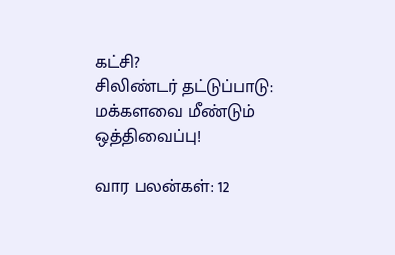கட்சி?
சிலிண்டர் தட்டுப்பாடு: மக்களவை மீண்டும் ஒத்திவைப்பு!

வார பலன்கள்: 12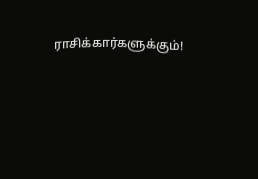ராசிக்கார்களுக்கும்!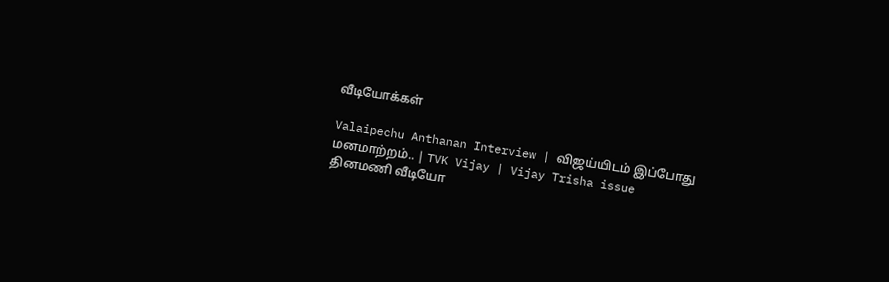வீடியோக்கள்

Valaipechu Anthanan Interview | விஜய்யிடம் இப்போது மனமாற்றம்.. | TVK Vijay | Vijay Trisha issue
தினமணி வீடியோ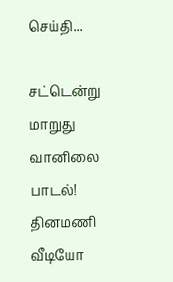செய்தி...

சட்டென்று மாறுது வானிலை பாடல்!
தினமணி வீடியோ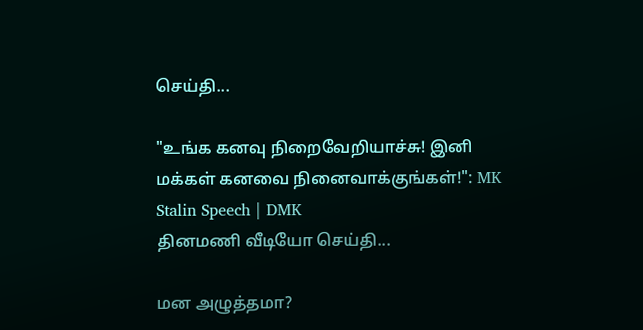செய்தி...

"உங்க கனவு நிறைவேறியாச்சு! இனி மக்கள் கனவை நினைவாக்குங்கள்!": MK Stalin Speech | DMK
தினமணி வீடியோ செய்தி...

மன அழுத்தமா?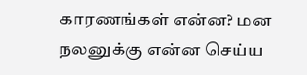காரணங்கள் என்ன? மன நலனுக்கு என்ன செய்ய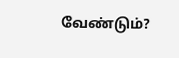வேண்டும்?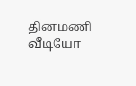தினமணி வீடியோ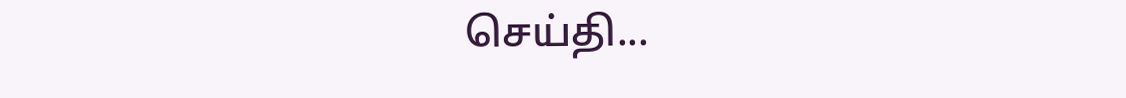செய்தி...